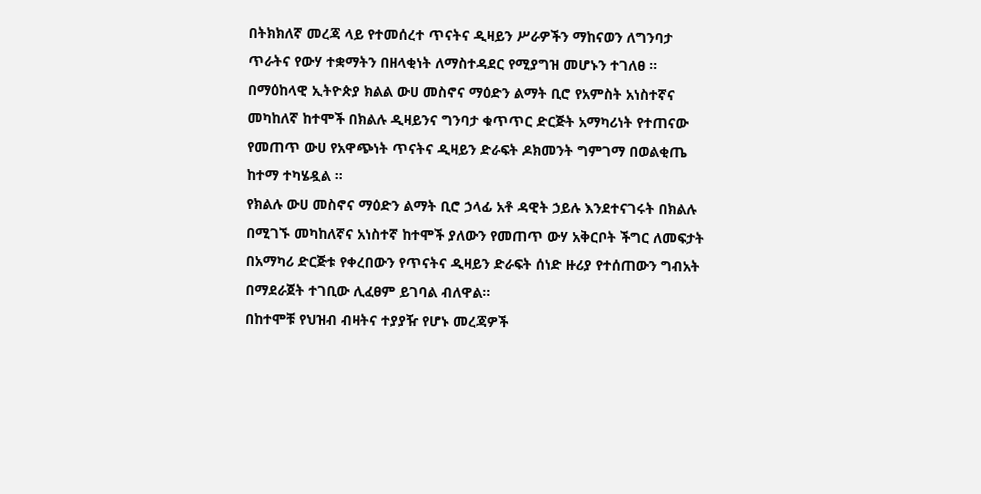በትክክለኛ መረጃ ላይ የተመሰረተ ጥናትና ዲዛይን ሥራዎችን ማከናወን ለግንባታ ጥራትና የውሃ ተቋማትን በዘላቂነት ለማስተዳደር የሚያግዝ መሆኑን ተገለፀ ።
በማዕከላዊ ኢትዮጵያ ክልል ውሀ መስኖና ማዕድን ልማት ቢሮ የአምስት አነስተኛና መካከለኛ ከተሞች በክልሉ ዲዛይንና ግንባታ ቁጥጥር ድርጅት አማካሪነት የተጠናው የመጠጥ ውሀ የአዋጭነት ጥናትና ዲዛይን ድራፍት ዶክመንት ግምገማ በወልቂጤ ከተማ ተካሄዷል ።
የክልሉ ውሀ መስኖና ማዕድን ልማት ቢሮ ኃላፊ አቶ ዳዊት ኃይሉ እንደተናገሩት በክልሉ በሚገኙ መካከለኛና አነስተኛ ከተሞች ያለውን የመጠጥ ውሃ አቅርቦት ችግር ለመፍታት በአማካሪ ድርጅቱ የቀረበውን የጥናትና ዲዛይን ድራፍት ሰነድ ዙሪያ የተሰጠውን ግብአት በማደራጀት ተገቢው ሊፈፀም ይገባል ብለዋል።
በከተሞቹ የህዝብ ብዛትና ተያያዥ የሆኑ መረጃዎች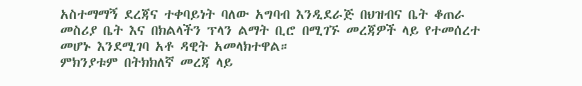አስተማማኝ ደረጃና ተቀባይነት ባለው አግባብ እንዲደራጅ በህዝብና ቤት ቆጠራ መስሪያ ቤት እና በክልላችን ፕላን ልማት ቢሮ በሚገኙ መረጃዎች ላይ የተመሰረተ መሆኑ እንደሚገባ አቶ ዳዊት አመላክተዋል።
ምክንያቱም በትክክለኛ መረጃ ላይ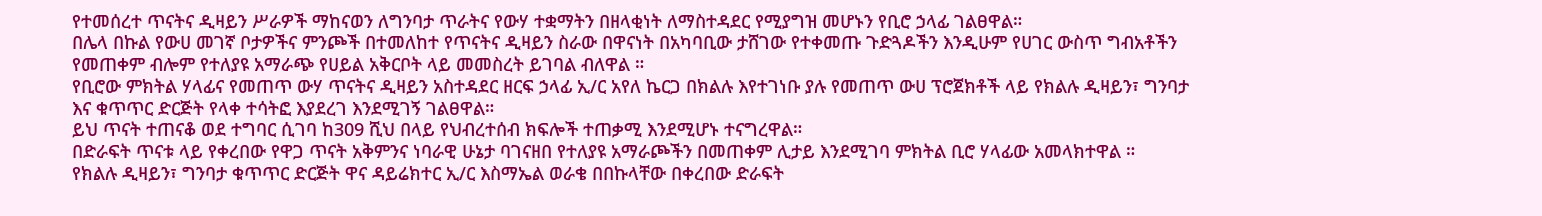የተመሰረተ ጥናትና ዲዛይን ሥራዎች ማከናወን ለግንባታ ጥራትና የውሃ ተቋማትን በዘላቂነት ለማስተዳደር የሚያግዝ መሆኑን የቢሮ ኃላፊ ገልፀዋል።
በሌላ በኩል የውሀ መገኛ ቦታዎችና ምንጮች በተመለከተ የጥናትና ዲዛይን ስራው በዋናነት በአካባቢው ታሸገው የተቀመጡ ጉድጓዶችን እንዲሁም የሀገር ውስጥ ግብአቶችን የመጠቀም ብሎም የተለያዩ አማራጭ የሀይል አቅርቦት ላይ መመስረት ይገባል ብለዋል ።
የቢሮው ምክትል ሃላፊና የመጠጥ ውሃ ጥናትና ዲዛይን አስተዳደር ዘርፍ ኃላፊ ኢ/ር አየለ ኬርጋ በክልሉ እየተገነቡ ያሉ የመጠጥ ውሀ ፕሮጀክቶች ላይ የክልሉ ዲዛይን፣ ግንባታ እና ቁጥጥር ድርጅት የላቀ ተሳትፎ እያደረገ እንደሚገኝ ገልፀዋል።
ይህ ጥናት ተጠናቆ ወደ ተግባር ሲገባ ከ309 ሺህ በላይ የህብረተሰብ ክፍሎች ተጠቃሚ እንደሚሆኑ ተናግረዋል።
በድራፍት ጥናቱ ላይ የቀረበው የዋጋ ጥናት አቅምንና ነባራዊ ሁኔታ ባገናዘበ የተለያዩ አማራጮችን በመጠቀም ሊታይ እንደሚገባ ምክትል ቢሮ ሃላፊው አመላክተዋል ።
የክልሉ ዲዛይን፣ ግንባታ ቁጥጥር ድርጅት ዋና ዳይሬክተር ኢ/ር እስማኤል ወራቄ በበኩላቸው በቀረበው ድራፍት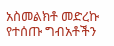አስመልክቶ መድረኩ የተሰጡ ግብአቶችን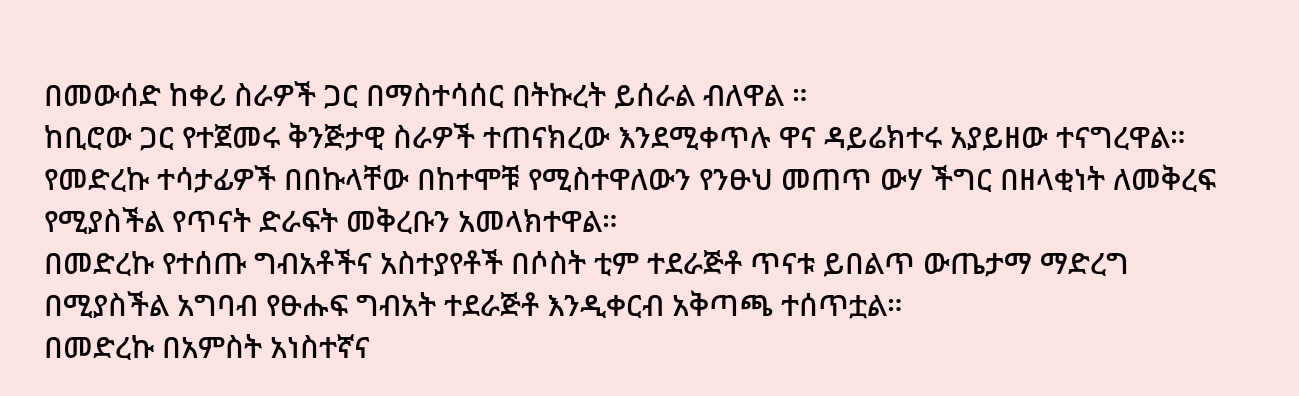በመውሰድ ከቀሪ ስራዎች ጋር በማስተሳሰር በትኩረት ይሰራል ብለዋል ።
ከቢሮው ጋር የተጀመሩ ቅንጅታዊ ስራዎች ተጠናክረው እንደሚቀጥሉ ዋና ዳይሬክተሩ አያይዘው ተናግረዋል።
የመድረኩ ተሳታፊዎች በበኩላቸው በከተሞቹ የሚስተዋለውን የንፁህ መጠጥ ውሃ ችግር በዘላቂነት ለመቅረፍ የሚያስችል የጥናት ድራፍት መቅረቡን አመላክተዋል።
በመድረኩ የተሰጡ ግብአቶችና አስተያየቶች በሶስት ቲም ተደራጅቶ ጥናቱ ይበልጥ ውጤታማ ማድረግ በሚያስችል አግባብ የፁሑፍ ግብአት ተደራጅቶ እንዲቀርብ አቅጣጫ ተሰጥቷል።
በመድረኩ በአምስት አነስተኛና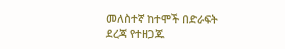መለስተኛ ከተሞች በድራፍት ደረጃ የተዘጋጁ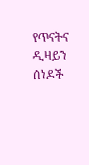የጥናትና ዲዛይን ሰነዶች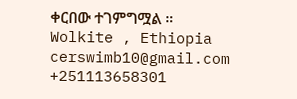ቀርበው ተገምግሟል ።
Wolkite , Ethiopia
cerswimb10@gmail.com
+251113658301